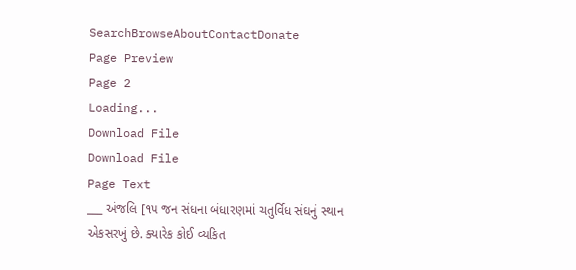SearchBrowseAboutContactDonate
Page Preview
Page 2
Loading...
Download File
Download File
Page Text
___ અંજલિ [૧૫ જન સંધના બંધારણમાં ચતુર્વિધ સંઘનું સ્થાન એકસરખું છે. ક્યારેક કોઈ વ્યકિત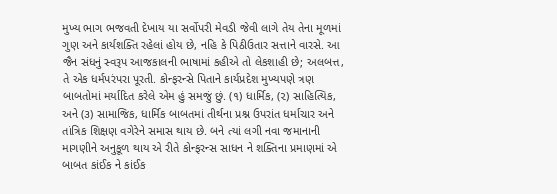મુખ્ય ભાગ ભજવતી દેખાય યા સર્વોપરી મેવડી જેવી લાગે તેય તેના મૂળમાં ગુણ અને કાર્યશક્તિ રહેલાં હોય છે, નહિ કે પિઠીઉતાર સત્તાને વારસે. આ જૈન સંધનું સ્વરૂપ આજકાલની ભાષામાં કહીએ તો લેકશાહી છે; અલબત્ત, તે એક ધર્મપરંપરા પૂરતી. કોન્ફરન્સે પિતાને કાર્યપ્રદેશ મુખ્યપણે ત્રણ બાબતોમાં મર્યાદિત કરેલે એમ હું સમજું છું. (૧) ધાર્મિક, (૨) સાહિત્યિક, અને (૩) સામાજિક, ધાર્મિક બાબતમાં તીર્થના પ્રશ્ન ઉપરાંત ધર્માચાર અને તાંત્રિક શિક્ષણ વગેરેને સમાસ થાય છે. બને ત્યાં લગી નવા જમાનાની માગણીને અનુકૂળ થાય એ રીતે કોન્ફરન્સ સાધન ને શક્તિના પ્રમાણમાં એ બાબત કાંઈક ને કાંઈક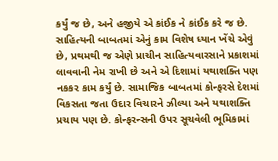કર્યું જ છે, અને હજીયે એ કાંઈક ને કાંઈક કરે જ છે. સાહિત્યની બાબતમાં એનું કામ વિશેષ ધ્યાન ખેંચે એવું છે, પ્રથમથી જ એણે પ્રાચીન સાહિત્યવારસાને પ્રકાશમાં લાવવાની નેમ રાખી છે અને એ દિશામાં યથાશક્તિ પણ નકકર કામ કર્યું છે. સામાજિક બાબતમાં કોન્ફરસે દેશમાં વિકસતા જતા ઉદાર વિચારને ઝીલ્યા અને યથાશક્તિ પ્રચાય પણ છે. કોન્ફરન્સની ઉપર સૂચવેલી ભૂમિકામાં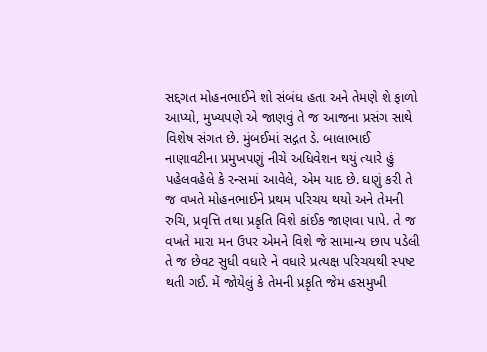સદ્દગત મોહનભાઈને શો સંબંધ હતા અને તેમણે શે ફાળો આપ્યો, મુખ્યપણે એ જાણવું તે જ આજના પ્રસંગ સાથે વિશેષ સંગત છે. મુંબઈમાં સદ્ગત ડે. બાલાભાઈ નાણાવટીના પ્રમુખપણું નીચે અધિવેશન થયું ત્યારે હું પહેલવહેલે કે રન્સમાં આવેલે, એમ યાદ છે. ઘણું કરી તે જ વખતે મોહનભાઈને પ્રથમ પરિચય થયો અને તેમની રુચિ, પ્રવૃત્તિ તથા પ્રકૃતિ વિશે કાંઈક જાણવા પાપે. તે જ વખતે મારા મન ઉપર એમને વિશે જે સામાન્ય છાપ પડેલી તે જ છેવટ સુધી વધારે ને વધારે પ્રત્યક્ષ પરિચયથી સ્પષ્ટ થતી ગઈ. મેં જોયેલું કે તેમની પ્રકૃતિ જેમ હસમુખી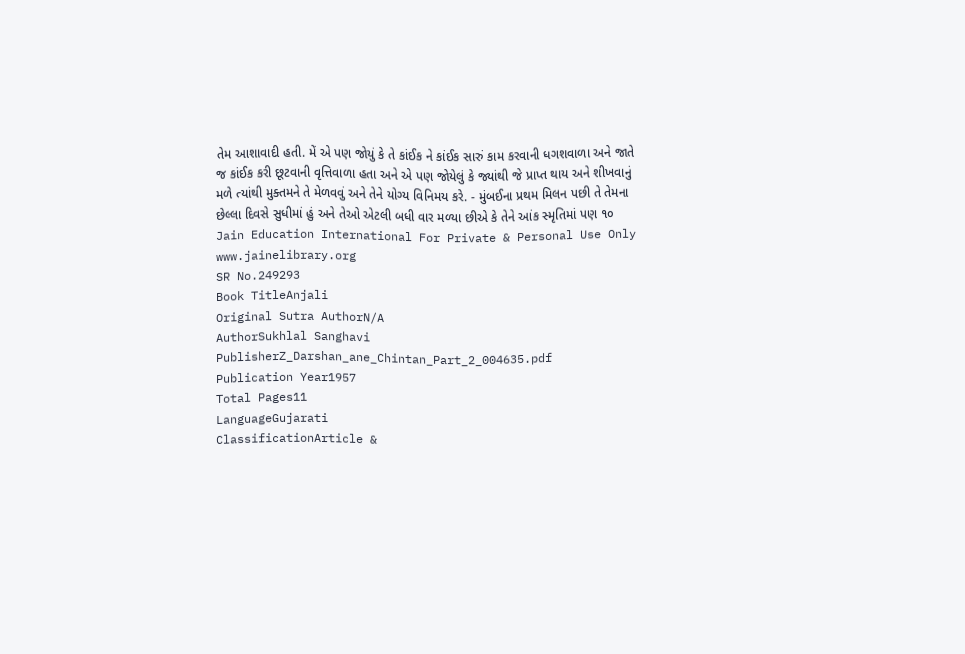તેમ આશાવાદી હતી. મેં એ પણ જોયું કે તે કાંઈક ને કાંઈક સારું કામ કરવાની ધગશવાળા અને જાતે જ કાંઈક કરી છૂટવાની વૃત્તિવાળા હતા અને એ પણ જોયેલું કે જ્યાંથી જે પ્રાપ્ત થાય અને શીખવાનું મળે ત્યાંથી મુક્તમને તે મેળવવું અને તેને યોગ્ય વિનિમય કરે. - મુંબઈના પ્રથમ મિલન પછી તે તેમના છેલ્લા દિવસે સુધીમાં હું અને તેઓ એટલી બધી વાર મળ્યા છીએ કે તેને આંક સ્મૃતિમાં પણ ૧૦ Jain Education International For Private & Personal Use Only www.jainelibrary.org
SR No.249293
Book TitleAnjali
Original Sutra AuthorN/A
AuthorSukhlal Sanghavi
PublisherZ_Darshan_ane_Chintan_Part_2_004635.pdf
Publication Year1957
Total Pages11
LanguageGujarati
ClassificationArticle &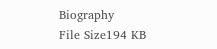Biography
File Size194 KB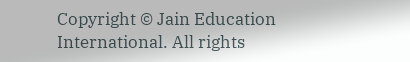Copyright © Jain Education International. All rights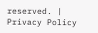reserved. | Privacy Policy